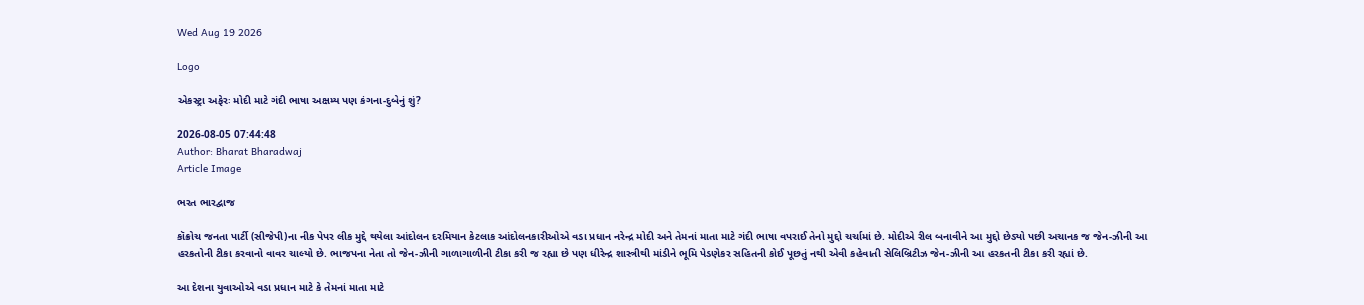Wed Aug 19 2026

Logo

એકસ્ટ્રા અફેરઃ મોદી માટે ગંદી ભાષા અક્ષમ્ય પણ કંગના-દુબેનું શું?

2026-08-05 07:44:48
Author: Bharat Bharadwaj
Article Image

ભરત ભારદ્વાજ

કૉક્રોચ જનતા પાર્ટી (સીજેપી)ના નીક પેપર લીક મુદ્દે થયેલા આંદોલન દરમિયાન કેટલાક આંદોલનકારીઓએ વડા પ્રધાન નરેન્દ્ર મોદી અને તેમનાં માતા માટે ગંદી ભાષા વપરાઈ તેનો મુદ્દો ચર્ચામાં છે. મોદીએ રીલ બનાવીને આ મુદ્દો છેડ્યો પછી અચાનક જ જેન-ઝીની આ હરકતોની ટીકા કરવાનો વાવર ચાલ્યો છે. ભાજપના નેતા તો જેન-ઝીની ગાળાગાળીની ટીકા કરી જ રહ્યા છે પણ ધીરેન્દ્ર શાસ્ત્રીથી માંડીને ભૂમિ પેડણેકર સહિતની કોઈ પૂછતું નથી એવી કહેવાતી સેલિબ્રિટીઝ જેન-ઝીની આ હરકતની ટીકા કરી રહ્યાં છે.

આ દેશના યુવાઓએ વડા પ્રધાન માટે કે તેમનાં માતા માટે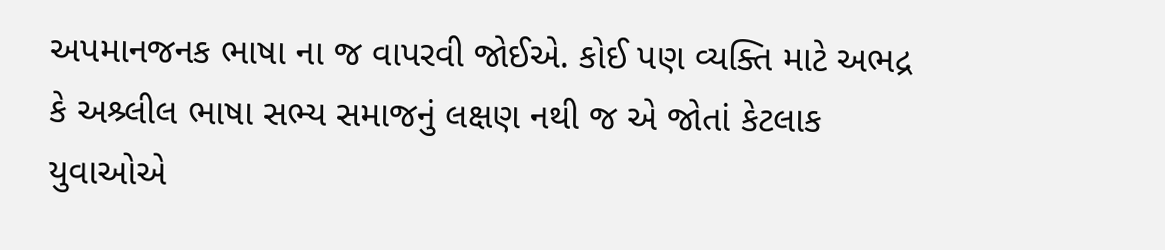અપમાનજનક ભાષા ના જ વાપરવી જોઈએ. કોઈ પણ વ્યક્તિ માટે અભદ્ર કે અશ્ર્લીલ ભાષા સભ્ય સમાજનું લક્ષણ નથી જ એ જોતાં કેટલાક યુવાઓએ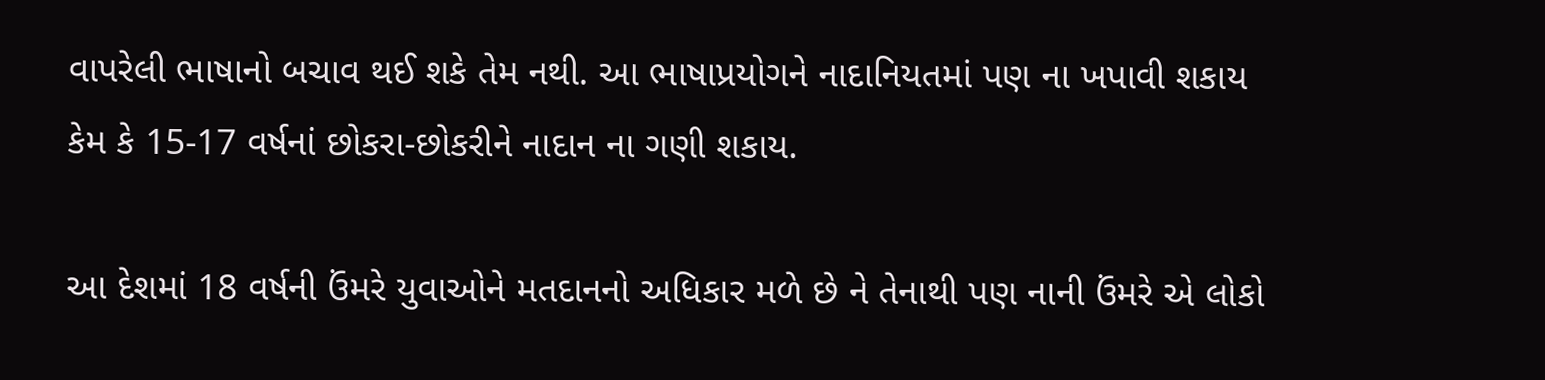વાપરેલી ભાષાનો બચાવ થઈ શકે તેમ નથી. આ ભાષાપ્રયોગને નાદાનિયતમાં પણ ના ખપાવી શકાય કેમ કે 15-17 વર્ષનાં છોકરા-છોકરીને નાદાન ના ગણી શકાય.

આ દેશમાં 18 વર્ષની ઉંમરે યુવાઓને મતદાનનો અધિકાર મળે છે ને તેનાથી પણ નાની ઉંમરે એ લોકો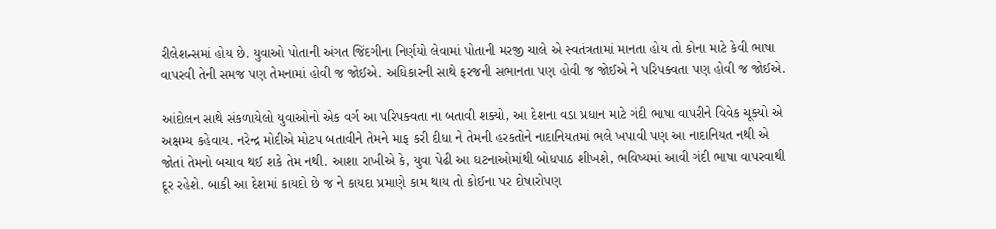રીલેશન્સમાં હોય છે. યુવાઓ પોતાની અંગત જિંદગીના નિર્ણયો લેવામાં પોતાની મરજી ચાલે એ સ્વતંત્રતામાં માનતા હોય તો કોના માટે કેવી ભાષા વાપરવી તેની સમજ પણ તેમનામાં હોવી જ જોઈએ. અધિકારની સાથે ફરજની સભાનતા પણ હોવી જ જોઈએ ને પરિપક્વતા પણ હોવી જ જોઈએ.

આંદોલન સાથે સંકળાયેલો યુવાઓનો એક વર્ગ આ પરિપક્વતા ના બતાવી શક્યો, આ દેશના વડા પ્રધાન માટે ગંદી ભાષા વાપરીને વિવેક ચૂક્યો એ અક્ષમ્ય કહેવાય. નરેન્દ્ર મોદીએ મોટપ બતાવીને તેમને માફ કરી દીધા ને તેમની હરકતોને નાદાનિયતમાં ભલે ખપાવી પણ આ નાદાનિયત નથી એ જોતાં તેમનો બચાવ થઈ શકે તેમ નથી. આશા રાખીએ કે, યુવા પેઢી આ ઘટનાઓમાંથી બોધપાઠ શીખશે, ભવિષ્યમાં આવી ગંદી ભાષા વાપરવાથી દૂર રહેશે. બાકી આ દેશમાં કાયદો છે જ ને કાયદા પ્રમાણે કામ થાય તો કોઈના પર દોષારોપણ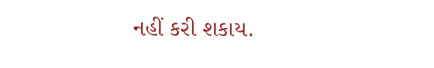નહીં કરી શકાય.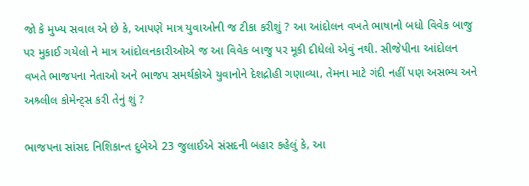જો કે મુખ્ય સવાલ એ છે કે, આપણે માત્ર યુવાઓની જ ટીકા કરીશું ? આ આંદોલન વખતે ભાષાનો બધો વિવેક બાજુ પર મુકાઈ ગયેલો ને માત્ર આંદોલનકારીઓએ જ આ વિવેક બાજુ પર મૂકી દીધેલો એવું નથી. સીજેપીના આંદોલન વખતે ભાજપના નેતાઓ અને ભાજપ સમર્થકોએ યુવાનોને દેશદ્રોહી ગણાવ્યા, તેમના માટે ગંદી નહીં પણ અસભ્ય અને અશ્ર્લીલ કોમેન્ટ્સ કરી તેનું શું ?

ભાજપના સાંસદ નિશિકાન્ત દુબેએ 23 જુલાઈએ સંસદની બહાર કહેલું કે, આ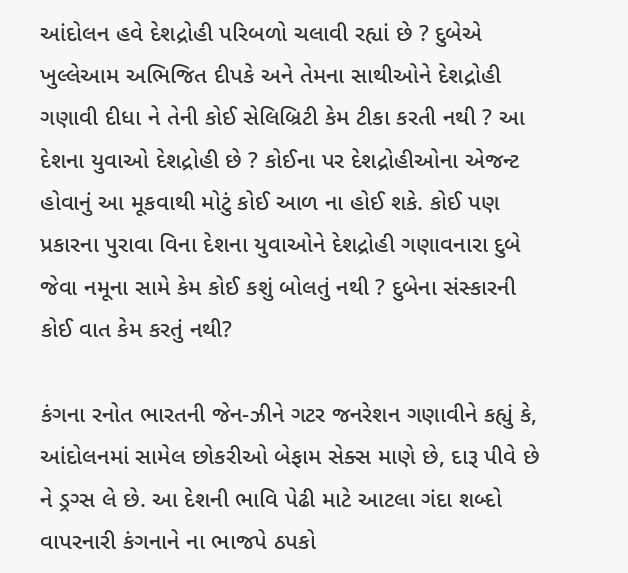આંદોલન હવે દેશદ્રોહી પરિબળો ચલાવી રહ્યાં છે ? દુબેએ ખુલ્લેઆમ અભિજિત દીપકે અને તેમના સાથીઓને દેશદ્રોહી ગણાવી દીધા ને તેની કોઈ સેલિબ્રિટી કેમ ટીકા કરતી નથી ? આ દેશના યુવાઓ દેશદ્રોહી છે ? કોઈના પર દેશદ્રોહીઓના એજન્ટ હોવાનું આ મૂકવાથી મોટું કોઈ આળ ના હોઈ શકે. કોઈ પણ પ્રકારના પુરાવા વિના દેશના યુવાઓને દેશદ્રોહી ગણાવનારા દુબે જેવા નમૂના સામે કેમ કોઈ કશું બોલતું નથી ? દુબેના સંસ્કારની કોઈ વાત કેમ કરતું નથી?

કંગના રનોત ભારતની જેન-ઝીને ગટર જનરેશન ગણાવીને કહ્યું કે, આંદોલનમાં સામેલ છોકરીઓ બેફામ સેક્સ માણે છે, દારૂ પીવે છે ને ડ્રગ્સ લે છે. આ દેશની ભાવિ પેઢી માટે આટલા ગંદા શબ્દો વાપરનારી કંગનાને ના ભાજપે ઠપકો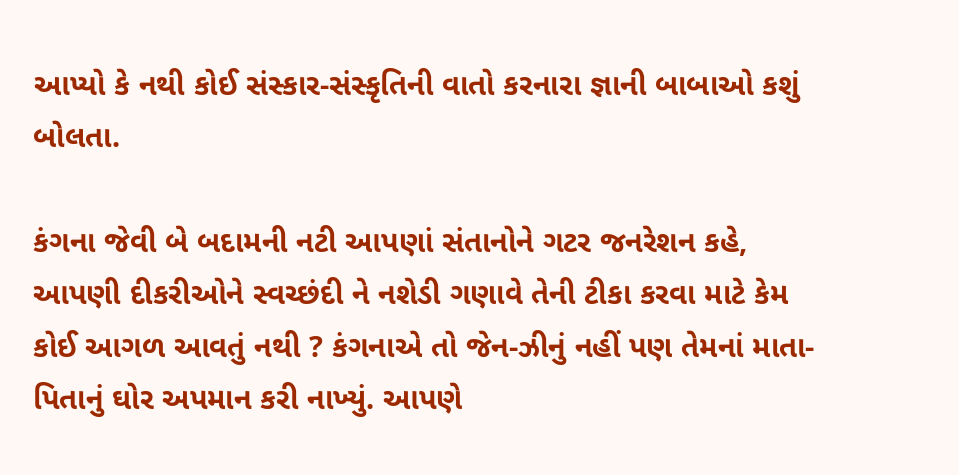આપ્યો કે નથી કોઈ સંસ્કાર-સંસ્કૃતિની વાતો કરનારા જ્ઞાની બાબાઓ કશું બોલતા.

કંગના જેવી બે બદામની નટી આપણાં સંતાનોને ગટર જનરેશન કહે, આપણી દીકરીઓને સ્વચ્છંદી ને નશેડી ગણાવે તેની ટીકા કરવા માટે કેમ કોઈ આગળ આવતું નથી ? કંગનાએ તો જેન-ઝીનું નહીં પણ તેમનાં માતા-પિતાનું ઘોર અપમાન કરી નાખ્યું. આપણે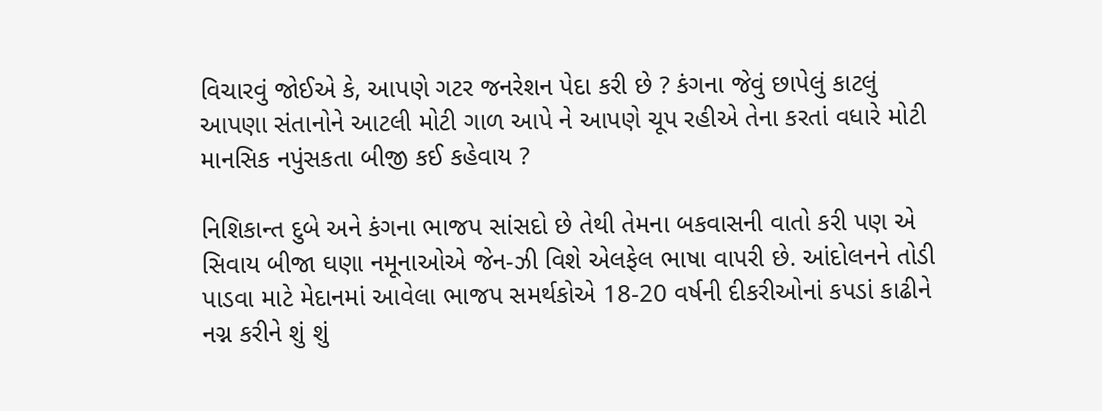વિચારવું જોઈએ કે, આપણે ગટર જનરેશન પેદા કરી છે ? કંગના જેવું છાપેલું કાટલું આપણા સંતાનોને આટલી મોટી ગાળ આપે ને આપણે ચૂપ રહીએ તેના કરતાં વધારે મોટી માનસિક નપુંસકતા બીજી કઈ કહેવાય ?

નિશિકાન્ત દુબે અને કંગના ભાજપ સાંસદો છે તેથી તેમના બકવાસની વાતો કરી પણ એ સિવાય બીજા ઘણા નમૂનાઓએ જેન-ઝી વિશે એલફેલ ભાષા વાપરી છે. આંદોલનને તોડી પાડવા માટે મેદાનમાં આવેલા ભાજપ સમર્થકોએ 18-20 વર્ષની દીકરીઓનાં કપડાં કાઢીને નગ્ન કરીને શું શું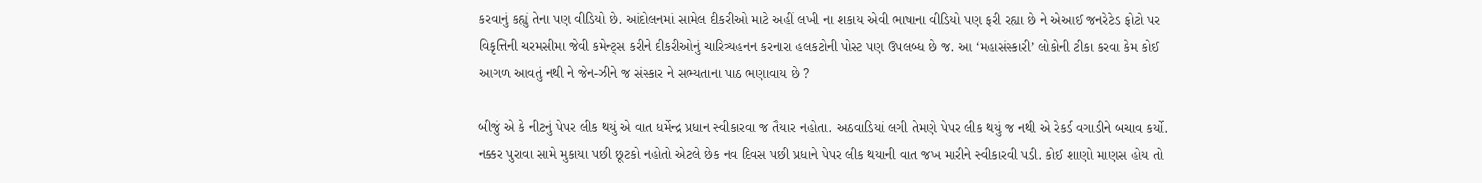કરવાનું કહ્યું તેના પણ વીડિયો છે. આંદોલનમાં સામેલ દીકરીઓ માટે અહીં લખી ના શકાય એવી ભાષાના વીડિયો પણ ફરી રહ્યા છે ને એઆઈ જનરેટેડ ફોટો પર વિકૃત્તિની ચરમસીમા જેવી કમેન્ટ્સ કરીને દીકરીઓનું ચારિત્ર્યહનન કરનારા હલકટોની પોસ્ટ પણ ઉપલબ્ધ છે જ. આ ‘મહાસંસ્કારી’ લોકોની ટીકા કરવા કેમ કોઈ આગળ આવતું નથી ને જેન-ઝીને જ સંસ્કાર ને સભ્યતાના પાઠ ભણાવાય છે ?

બીજું એ કે નીટનું પેપર લીક થયું એ વાત ધર્મેન્દ્ર પ્રધાન સ્વીકારવા જ તૈયાર નહોતા. અઠવાડિયાં લગી તેમણે પેપર લીક થયું જ નથી એ રેકર્ડ વગાડીને બચાવ કર્યો. નક્કર પુરાવા સામે મુકાયા પછી છૂટકો નહોતો એટલે છેક નવ દિવસ પછી પ્રધાને પેપર લીક થયાની વાત જખ મારીને સ્વીકારવી પડી. કોઈ શાણો માણસ હોય તો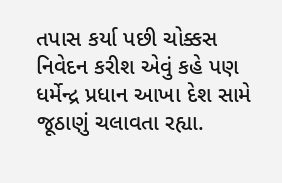તપાસ કર્યા પછી ચોક્કસ નિવેદન કરીશ એવું કહે પણ ધર્મેન્દ્ર પ્રધાન આખા દેશ સામે જૂઠાણું ચલાવતા રહ્યા.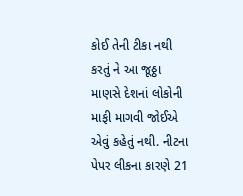કોઈ તેની ટીકા નથી કરતું ને આ જૂઠ્ઠા માણસે દેશનાં લોકોની માફી માગવી જોઈએ એવું કહેતું નથી. નીટના પેપર લીકના કારણે 21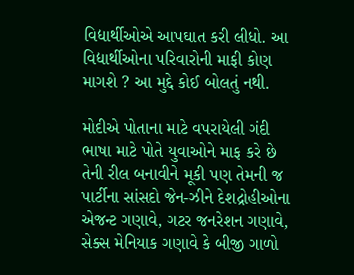વિદ્યાર્થીઓએ આપઘાત કરી લીધો. આ વિદ્યાર્થીઓના પરિવારોની માફી કોણ માગશે ? આ મુદ્દે કોઈ બોલતું નથી.

મોદીએ પોતાના માટે વપરાયેલી ગંદી ભાષા માટે પોતે યુવાઓને માફ કરે છે તેની રીલ બનાવીને મૂકી પણ તેમની જ પાર્ટીના સાંસદો જેન-ઝીને દેશદ્રોહીઓના એજન્ટ ગણાવે, ગટર જનરેશન ગણાવે, સેક્સ મેનિયાક ગણાવે કે બીજી ગાળો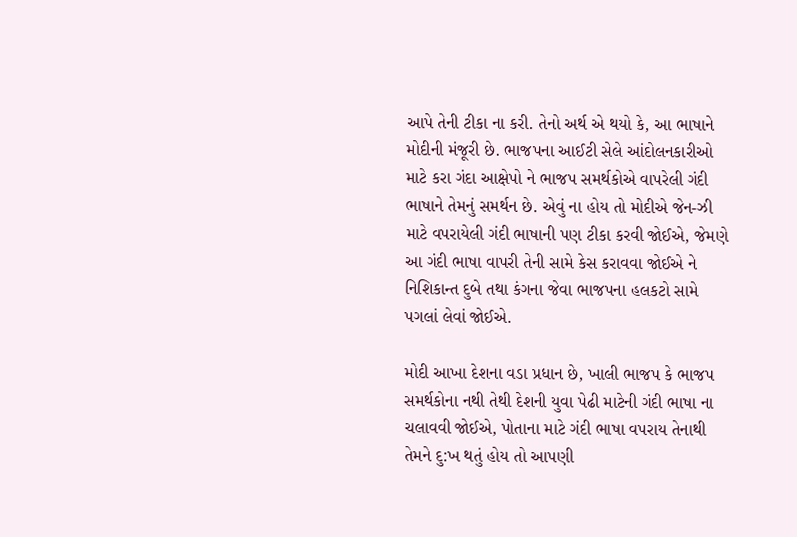આપે તેની ટીકા ના કરી. તેનો અર્થ એ થયો કે, આ ભાષાને મોદીની મંજૂરી છે. ભાજપના આઈટી સેલે આંદોલનકારીઓ માટે કરા ગંદા આક્ષેપો ને ભાજપ સમર્થકોએ વાપરેલી ગંદી ભાષાને તેમનું સમર્થન છે. એવું ના હોય તો મોદીએ જેન-ઝી માટે વપરાયેલી ગંદી ભાષાની પણ ટીકા કરવી જોઈએ, જેમણે આ ગંદી ભાષા વાપરી તેની સામે કેસ કરાવવા જોઈએ ને નિશિકાન્ત દુબે તથા કંગના જેવા ભાજપના હલકટો સામે પગલાં લેવાં જોઈએ.

મોદી આખા દેશના વડા પ્રધાન છે, ખાલી ભાજપ કે ભાજપ સમર્થકોના નથી તેથી દેશની યુવા પેઢી માટેની ગંદી ભાષા ના ચલાવવી જોઈએ, પોતાના માટે ગંદી ભાષા વપરાય તેનાથી તેમને દુ:ખ થતું હોય તો આપણી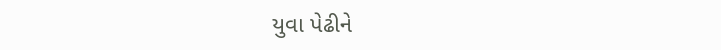યુવા પેઢીને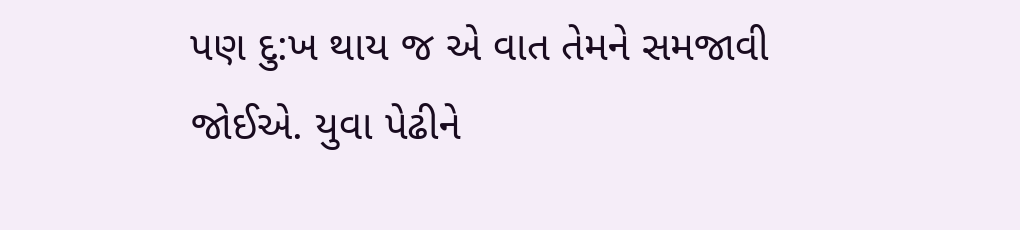પણ દુ:ખ થાય જ એ વાત તેમને સમજાવી જોઈએ. યુવા પેઢીને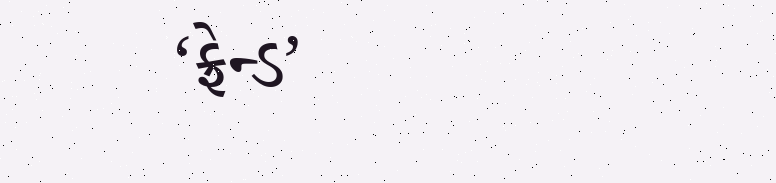‘ફ્રેન્ડ’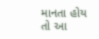માનતા હોય તો આ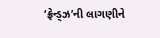‘ફ્રેન્ડ્ઝ’ની લાગણીને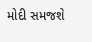મોદી સમજશે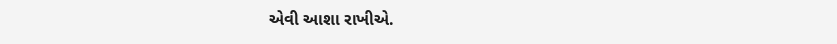એવી આશા રાખીએ.